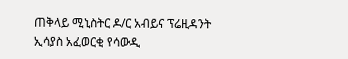ጠቅላይ ሚኒስትር ዶ/ር አብይና ፕሬዚዳንት ኢሳያስ አፈወርቂ የሳውዲ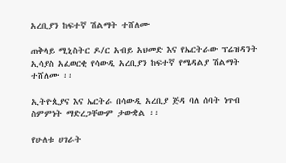አረቢያን ከፍተኛ ሽልማት ተሸለሙ

ጠቅላይ ሚኒስትር ዶ/ር አብይ አህመድ እና የኤርትራው ፕሬዝዳንት ኢሳያስ አፈወርቂ የሳውዲ አረቢያን ከፍተኛ የሜዳልያ ሽልማት ተሸለሙ ፡፡

ኢትዮጲያና እና ኤርትራ በሳውዲ አረቢያ ጅዳ ባለ ሰባት ነጥብ ስምምነት ማድረጋቸውም ታውቋል ፡፡

የሁለቱ ሀገራት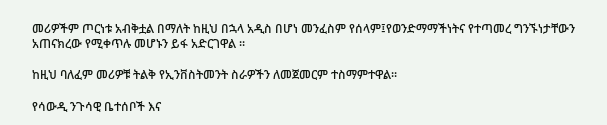መሪዎችም ጦርነቱ አብቅቷል በማለት ከዚህ በኋላ አዲስ በሆነ መንፈስም የሰላም፤የወንድማማችነትና የተጣመረ ግንኙነታቸውን አጠናክረው የሚቀጥሉ መሆኑን ይፋ አድርገዋል ፡፡

ከዚህ ባለፈም መሪዎቹ ትልቅ የኢንቨስትመንት ስራዎችን ለመጀመርም ተስማምተዋል፡፡

የሳውዲ ንጉሳዊ ቤተሰቦች እና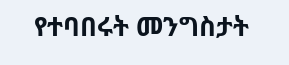የተባበሩት መንግስታት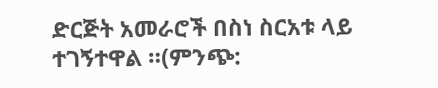ድርጅት አመራሮች በስነ ስርአቱ ላይ ተገኝተዋል ።(ምንጭ: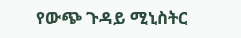የውጭ ጉዳይ ሚኒስትር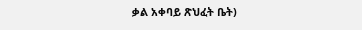ቃል አቀባይ ጽህፈት ቤት)